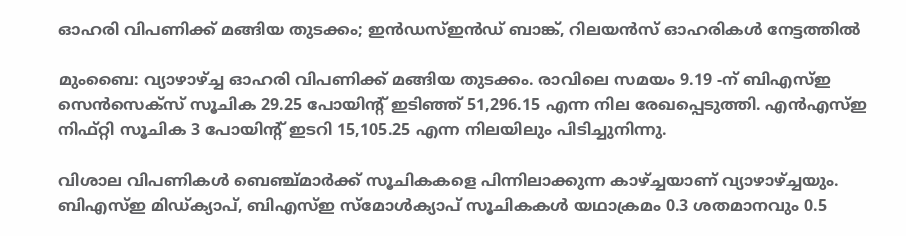ഓഹരി വിപണിക്ക് മങ്ങിയ തുടക്കം; ഇന്‍ഡസ്ഇന്‍ഡ് ബാങ്ക്, റിലയന്‍സ് ഓഹരികള്‍ നേട്ടത്തില്‍

മുംബൈ: വ്യാഴാഴ്ച്ച ഓഹരി വിപണിക്ക് മങ്ങിയ തുടക്കം. രാവിലെ സമയം 9.19 -ന് ബിഎസ്ഇ സെന്‍സെക്‌സ് സൂചിക 29.25 പോയിന്റ് ഇടിഞ്ഞ് 51,296.15 എന്ന നില രേഖപ്പെടുത്തി. എന്‍എസ്ഇ നിഫ്റ്റി സൂചിക 3 പോയിന്റ് ഇടറി 15,105.25 എന്ന നിലയിലും പിടിച്ചുനിന്നു.

വിശാല വിപണികള്‍ ബെഞ്ച്മാര്‍ക്ക് സൂചികകളെ പിന്നിലാക്കുന്ന കാഴ്ച്ചയാണ് വ്യാഴാഴ്ച്ചയും. ബിഎസ്ഇ മിഡ്ക്യാപ്, ബിഎസ്ഇ സ്‌മോള്‍ക്യാപ് സൂചികകള്‍ യഥാക്രമം 0.3 ശതമാനവും 0.5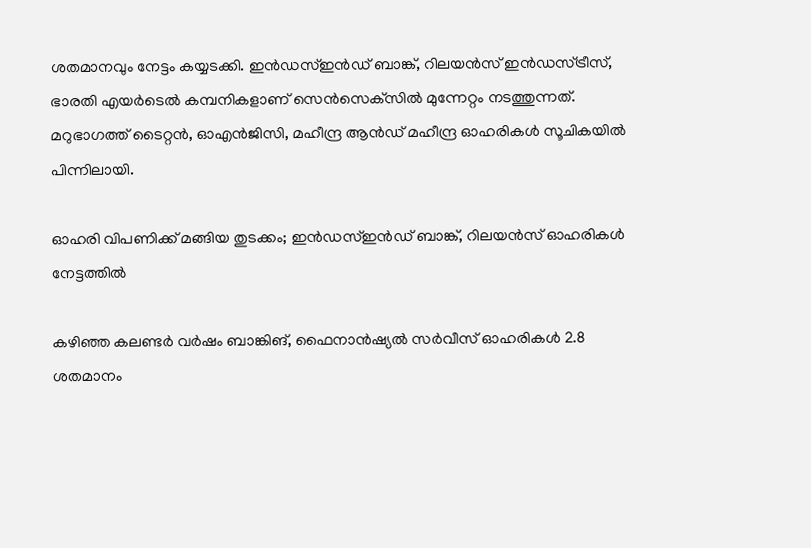ശതമാനവും നേട്ടം കയ്യടക്കി. ഇന്‍ഡസ്ഇന്‍ഡ് ബാങ്ക്, റിലയന്‍സ് ഇന്‍ഡസ്ട്രീസ്, ഭാരതി എയര്‍ടെല്‍ കമ്പനികളാണ് സെന്‍സെക്‌സില്‍ മുന്നേറ്റം നടത്തുന്നത്. മറുഭാഗത്ത് ടൈറ്റന്‍, ഓഎന്‍ജിസി, മഹീന്ദ്ര ആന്‍ഡ് മഹീന്ദ്ര ഓഹരികള്‍ സൂചികയില്‍ പിന്നിലായി.

ഓഹരി വിപണിക്ക് മങ്ങിയ തുടക്കം; ഇന്‍ഡസ്ഇന്‍ഡ് ബാങ്ക്, റിലയന്‍സ് ഓഹരികള്‍ നേട്ടത്തില്‍

കഴിഞ്ഞ കലണ്ടര്‍ വര്‍ഷം ബാങ്കിങ്, ഫൈനാന്‍ഷ്യല്‍ സര്‍വീസ് ഓഹരികള്‍ 2.8 ശതമാനം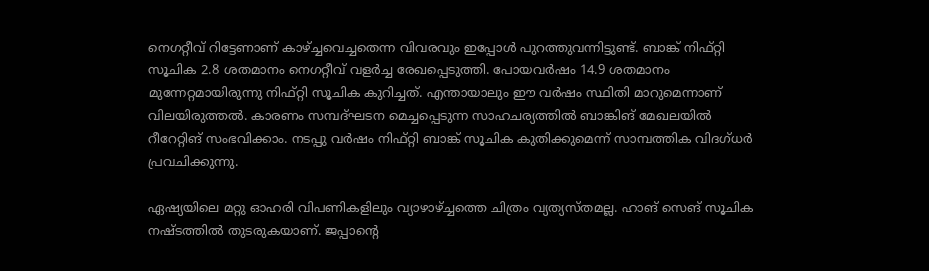നെഗറ്റീവ് റിട്ടേണാണ് കാഴ്ച്ചവെച്ചതെന്ന വിവരവും ഇപ്പോള്‍ പുറത്തുവന്നിട്ടുണ്ട്. ബാങ്ക് നിഫ്റ്റി സൂചിക 2.8 ശതമാനം നെഗറ്റീവ് വളര്‍ച്ച രേഖപ്പെടുത്തി. പോയവര്‍ഷം 14.9 ശതമാനം മുന്നേറ്റമായിരുന്നു നിഫ്റ്റി സൂചിക കുറിച്ചത്. എന്തായാലും ഈ വര്‍ഷം സ്ഥിതി മാറുമെന്നാണ് വിലയിരുത്തല്‍. കാരണം സമ്പദ്ഘടന മെച്ചപ്പെടുന്ന സാഹചര്യത്തില്‍ ബാങ്കിങ് മേഖലയില്‍ റീറേറ്റിങ് സംഭവിക്കാം. നടപ്പു വര്‍ഷം നിഫ്റ്റി ബാങ്ക് സൂചിക കുതിക്കുമെന്ന് സാമ്പത്തിക വിദഗ്ധര്‍ പ്രവചിക്കുന്നു.

ഏഷ്യയിലെ മറ്റു ഓഹരി വിപണികളിലും വ്യാഴാഴ്ച്ചത്തെ ചിത്രം വ്യത്യസ്തമല്ല. ഹാങ് സെങ് സൂചിക നഷ്ടത്തില്‍ തുടരുകയാണ്. ജപ്പാന്റെ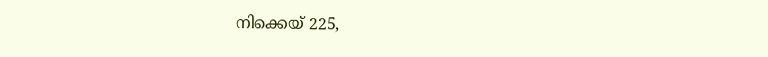നിക്കെയ് 225,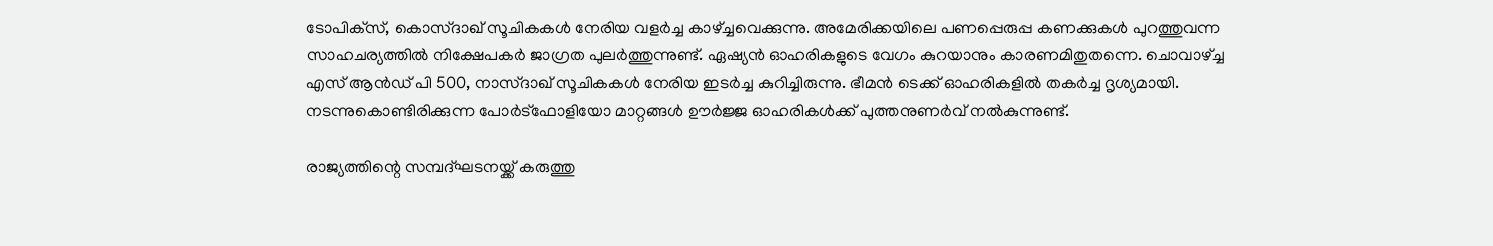ടോപിക്‌സ്, കൊസ്ദാഖ് സൂചികകള്‍ നേരിയ വളര്‍ച്ച കാഴ്ച്ചവെക്കുന്നു. അമേരിക്കയിലെ പണപ്പെരുപ്പ കണക്കുകള്‍ പുറത്തുവന്ന സാഹചര്യത്തില്‍ നിക്ഷേപകര്‍ ജാഗ്രത പുലര്‍ത്തുന്നുണ്ട്. ഏഷ്യന്‍ ഓഹരികളുടെ വേഗം കുറയാനും കാരണമിതുതന്നെ. ചൊവാഴ്ച്ച എസ് ആന്‍ഡ് പി 500, നാസ്ദാഖ് സൂചികകള്‍ നേരിയ ഇടര്‍ച്ച കുറിച്ചിരുന്നു. ഭീമന്‍ ടെക്ക് ഓഹരികളില്‍ തകര്‍ച്ച ദൃശ്യമായി. നടന്നുകൊണ്ടിരിക്കുന്ന പോര്‍ട്‌ഫോളിയോ മാറ്റങ്ങള്‍ ഊര്‍ജ്ജ ഓഹരികള്‍ക്ക് പുത്തനുണര്‍വ് നല്‍കുന്നുണ്ട്.

രാജ്യത്തിന്റെ സമ്പദ്ഘടനയ്ക്ക് കരുത്തു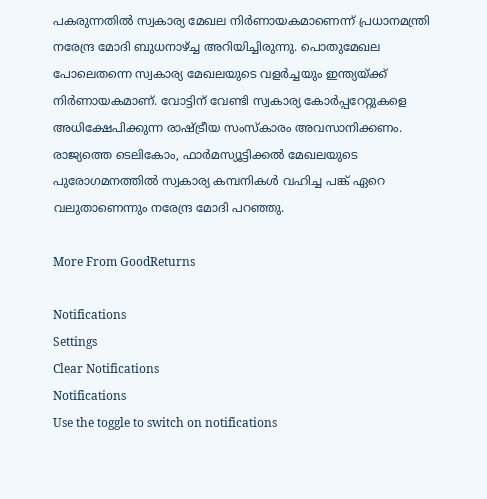പകരുന്നതില്‍ സ്വകാര്യ മേഖല നിര്‍ണായകമാണെന്ന് പ്രധാനമന്ത്രി നരേന്ദ്ര മോദി ബുധനാഴ്ച്ച അറിയിച്ചിരുന്നു. പൊതുമേഖല പോലെതന്നെ സ്വകാര്യ മേഖലയുടെ വളര്‍ച്ചയും ഇന്ത്യയ്ക്ക് നിര്‍ണായകമാണ്. വോട്ടിന് വേണ്ടി സ്വകാര്യ കോര്‍പ്പറേറ്റുകളെ അധിക്ഷേപിക്കുന്ന രാഷ്ട്രീയ സംസ്‌കാരം അവസാനിക്കണം. രാജ്യത്തെ ടെലികോം, ഫാര്‍മസ്യൂട്ടിക്കല്‍ മേഖലയുടെ പുരോഗമനത്തില്‍ സ്വകാര്യ കമ്പനികള്‍ വഹിച്ച പങ്ക് ഏറെ വലുതാണെന്നും നരേന്ദ്ര മോദി പറഞ്ഞു.

More From GoodReturns

Notifications
Settings
Clear Notifications
Notifications
Use the toggle to switch on notifications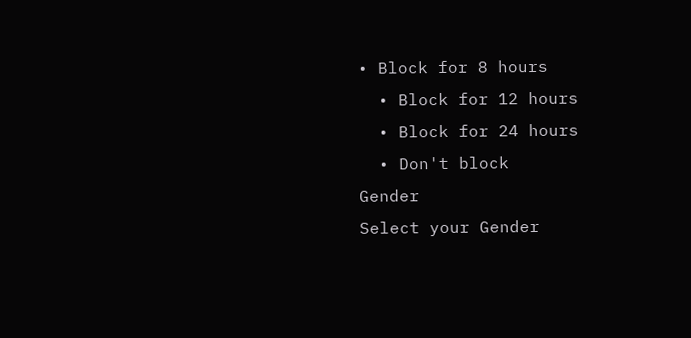• Block for 8 hours
  • Block for 12 hours
  • Block for 24 hours
  • Don't block
Gender
Select your Gender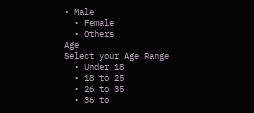• Male
  • Female
  • Others
Age
Select your Age Range
  • Under 18
  • 18 to 25
  • 26 to 35
  • 36 to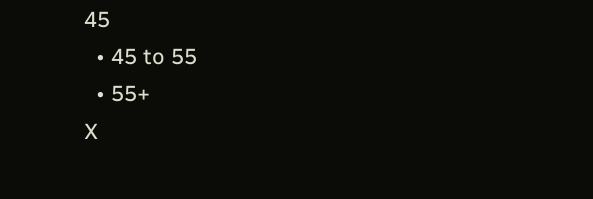45
  • 45 to 55
  • 55+
X